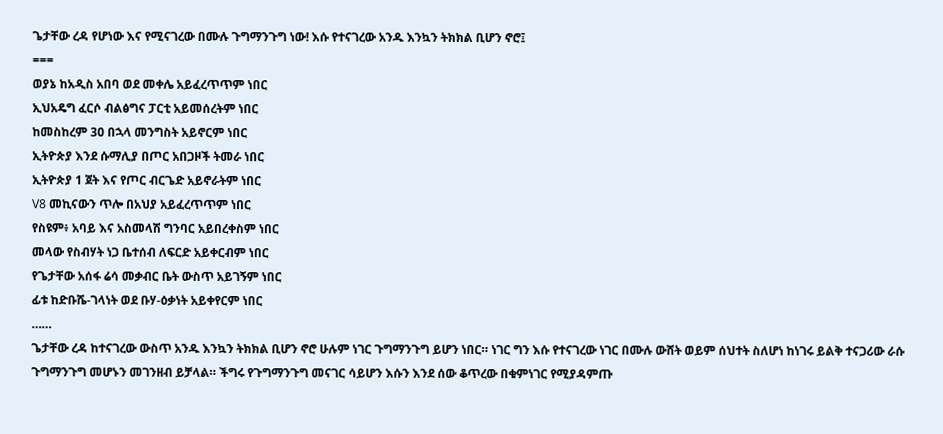ጌታቸው ረዳ የሆነው እና የሚናገረው በሙሉ ጉግማንጉግ ነው! እሱ የተናገረው አንዱ እንኳን ትክክል ቢሆን ኖሮ፤
===
ወያኔ ከአዲስ አበባ ወደ መቀሌ አይፈረጥጥም ነበር
ኢህአዴግ ፈርሶ ብልፅግና ፓርቲ አይመሰረትም ነበር
ከመስከረም 30 በኋላ መንግስት አይኖርም ነበር
ኢትዮጵያ እንደ ሱማሊያ በጦር አበጋዞች ትመራ ነበር
ኢትዮጵያ 1 ጀት እና የጦር ብርጌድ አይኖራትም ነበር
V8 መኪናውን ጥሎ በአህያ አይፈረጥጥም ነበር
የስዩም፥ አባይ እና አስመላሽ ግንባር አይበረቀስም ነበር
መላው የስብሃት ነጋ ቤተሰብ ለፍርድ አይቀርብም ነበር
የጌታቸው አሰፋ ሬሳ መቃብር ቤት ውስጥ አይገኝም ነበር
ፊቱ ከድቡሼ-ገላነት ወደ ቡሃ-ዕቃነት አይቀየርም ነበር
……
ጌታቸው ረዳ ከተናገረው ውስጥ አንዱ እንኳን ትክክል ቢሆን ኖሮ ሁሉም ነገር ጉግማንጉግ ይሆን ነበር። ነገር ግን እሱ የተናገረው ነገር በሙሉ ውሸት ወይም ሰህተት ስለሆነ ከነገሩ ይልቅ ተናጋሪው ራሱ ጉግማንጉግ መሆኑን መገንዘብ ይቻላል። ችግሩ የጉግማንጉግ መናገር ሳይሆን እሱን እንደ ሰው ቆጥረው በቁምነገር የሚያዳምጡ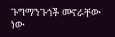ጉግማንጉጎች መኖራቸው ነው